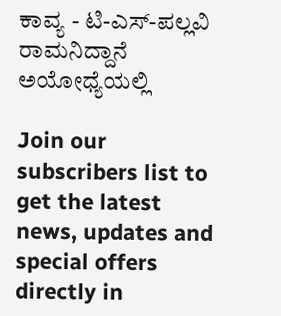ಕಾವ್ಯ - ಟಿ-ಎಸ್-ಪಲ್ಲವಿ
ರಾಮನಿದ್ದಾನೆ ಅಯೋಧ್ಯೆಯಲ್ಲಿ

Join our subscribers list to get the latest news, updates and special offers directly in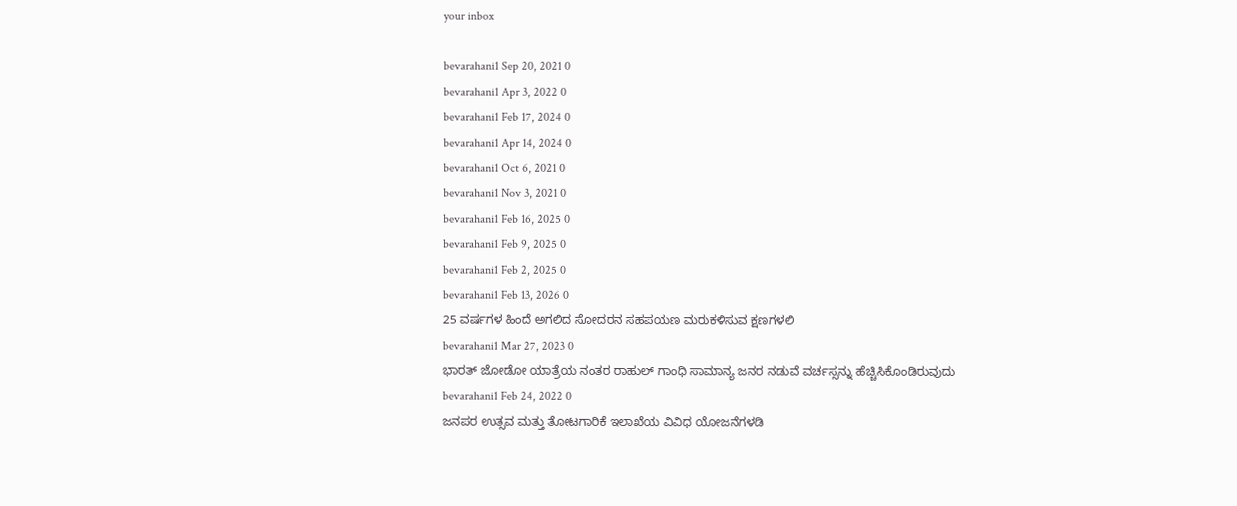your inbox

bevarahani1 Sep 20, 2021 0
bevarahani1 Apr 3, 2022 0
bevarahani1 Feb 17, 2024 0
bevarahani1 Apr 14, 2024 0
bevarahani1 Oct 6, 2021 0
bevarahani1 Nov 3, 2021 0
bevarahani1 Feb 16, 2025 0
bevarahani1 Feb 9, 2025 0
bevarahani1 Feb 2, 2025 0
bevarahani1 Feb 13, 2026 0
25 ವರ್ಷಗಳ ಹಿಂದೆ ಅಗಲಿದ ಸೋದರನ ಸಹಪಯಣ ಮರುಕಳಿಸುವ ಕ್ಷಣಗಳಲಿ
bevarahani1 Mar 27, 2023 0
ಭಾರತ್ ಜೋಡೋ ಯಾತ್ರೆಯ ನಂತರ ರಾಹುಲ್ ಗಾಂಧಿ ಸಾಮಾನ್ಯ ಜನರ ನಡುವೆ ವರ್ಚಸ್ಸನ್ನು ಹೆಚ್ಚಿಸಿಕೊಂಡಿರುವುದು
bevarahani1 Feb 24, 2022 0
ಜನಪರ ಉತ್ಸವ ಮತ್ತು ತೋಟಗಾರಿಕೆ ಇಲಾಖೆಯ ವಿವಿಧ ಯೋಜನೆಗಳಡಿ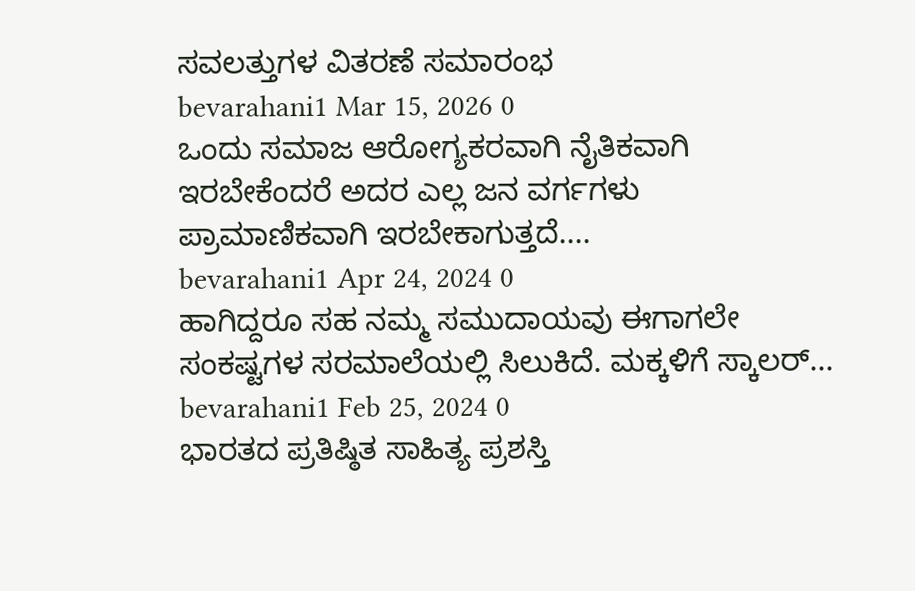ಸವಲತ್ತುಗಳ ವಿತರಣೆ ಸಮಾರಂಭ
bevarahani1 Mar 15, 2026 0
ಒಂದು ಸಮಾಜ ಆರೋಗ್ಯಕರವಾಗಿ ನೈತಿಕವಾಗಿ ಇರಬೇಕೆಂದರೆ ಅದರ ಎಲ್ಲ ಜನ ವರ್ಗಗಳು ಪ್ರಾಮಾಣಿಕವಾಗಿ ಇರಬೇಕಾಗುತ್ತದೆ....
bevarahani1 Apr 24, 2024 0
ಹಾಗಿದ್ದರೂ ಸಹ ನಮ್ಮ ಸಮುದಾಯವು ಈಗಾಗಲೇ ಸಂಕಷ್ಟಗಳ ಸರಮಾಲೆಯಲ್ಲಿ ಸಿಲುಕಿದೆ. ಮಕ್ಕಳಿಗೆ ಸ್ಕಾಲರ್...
bevarahani1 Feb 25, 2024 0
ಭಾರತದ ಪ್ರತಿಷ್ಠಿತ ಸಾಹಿತ್ಯ ಪ್ರಶಸ್ತಿ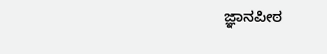ಜ್ಞಾನಪೀಠ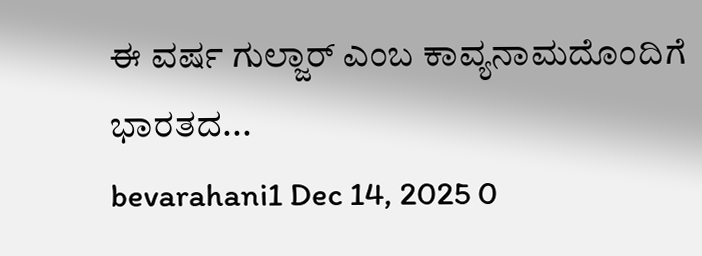ಈ ವರ್ಷ ಗುಲ್ಜಾರ್ ಎಂಬ ಕಾವ್ಯನಾಮದೊಂದಿಗೆ ಭಾರತದ...
bevarahani1 Dec 14, 2025 0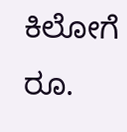ಕಿಲೋಗೆ ರೂ.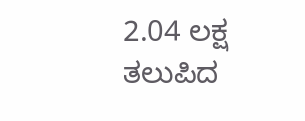2.04 ಲಕ್ಷ ತಲುಪಿದ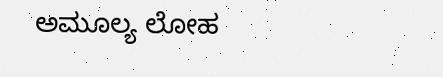ಅಮೂಲ್ಯ ಲೋಹ